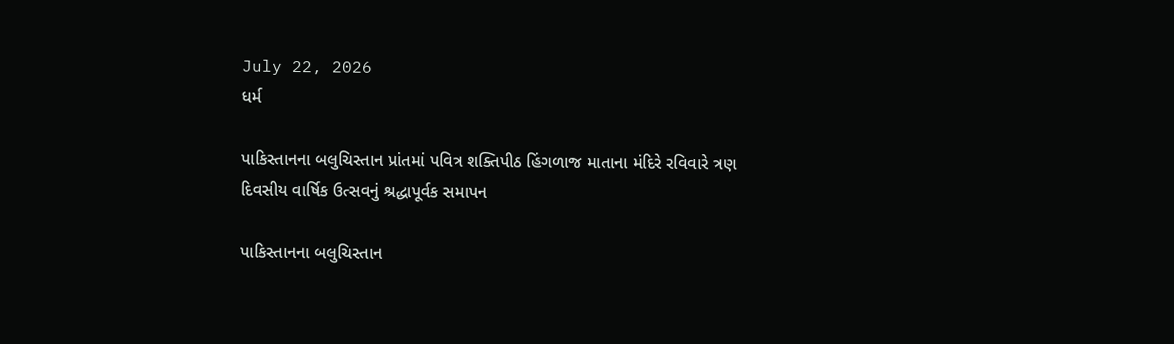July 22, 2026
ધર્મ

પાકિસ્‍તાનના બલુચિસ્‍તાન પ્રાંતમાં પવિત્ર શક્‍તિપીઠ હિંગળાજ માતાના મંદિરે રવિવારે ત્રણ દિવસીય વાર્ષિક ઉત્‍સવનું શ્રદ્ધાપૂર્વક સમાપન

પાકિસ્‍તાનના બલુચિસ્‍તાન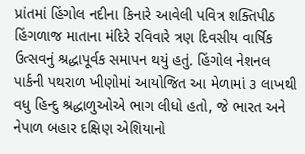પ્રાંતમાં હિંગોલ નદીના કિનારે આવેલી પવિત્ર શક્‍તિપીઠ હિંગળાજ માતાના મંદિરે રવિવારે ત્રણ દિવસીય વાર્ષિક ઉત્‍સવનું શ્રદ્ધાપૂર્વક સમાપન થયું હતું. હિંગોલ નેશનલ પાર્કની પથરાળ ખીણોમાં આયોજિત આ મેળામાં ૩ લાખથી વધુ હિન્‍દુ શ્રદ્ધાળુઓએ ભાગ લીધો હતો, જે ભારત અને નેપાળ બહાર દક્ષિણ એશિયાનો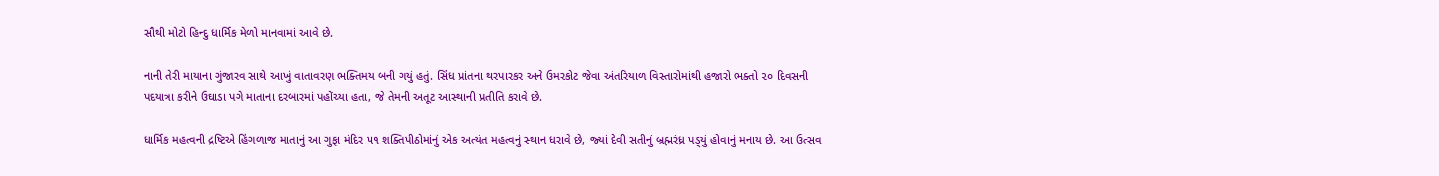સૌથી મોટો હિન્‍દુ ધાર્મિક મેળો માનવામાં આવે છે.

નાની તેરી માયાના ગુંજારવ સાથે આખું વાતાવરણ ભક્‍તિમય બની ગયું હતું. સિંધ પ્રાંતના થરપારકર અને ઉમરકોટ જેવા અંતરિયાળ વિસ્‍તારોમાંથી હજારો ભક્‍તો ૨૦ દિવસની પદયાત્રા કરીને ઉઘાડા પગે માતાના દરબારમાં પહોંચ્‍યા હતા, જે તેમની અતૂટ આસ્‍થાની પ્રતીતિ કરાવે છે.

ધાર્મિક મહત્‍વની દ્રષ્ટિએ હિંગળાજ માતાનું આ ગુફા મંદિર ૫૧ શક્‍તિપીઠોમાંનું એક અત્‍યંત મહત્‍વનું સ્‍થાન ધરાવે છે, જ્‍યાં દેવી સતીનું બ્રહ્મરંધ્ર પડ્‍યું હોવાનું મનાય છે. આ ઉત્‍સવ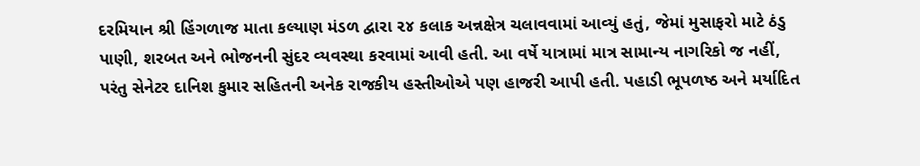દરમિયાન શ્રી હિંગળાજ માતા કલ્‍યાણ મંડળ દ્વારા ૨૪ કલાક અન્નક્ષેત્ર ચલાવવામાં આવ્‍યું હતું, જેમાં મુસાફરો માટે ઠંડુ પાણી, શરબત અને ભોજનની સુંદર વ્‍યવસ્‍થા કરવામાં આવી હતી. આ વર્ષે યાત્રામાં માત્ર સામાન્‍ય નાગરિકો જ નહીં, પરંતુ સેનેટર દાનિશ કુમાર સહિતની અનેક રાજકીય હસ્‍તીઓએ પણ હાજરી આપી હતી. પહાડી ભૂપળષ્ઠ અને મર્યાદિત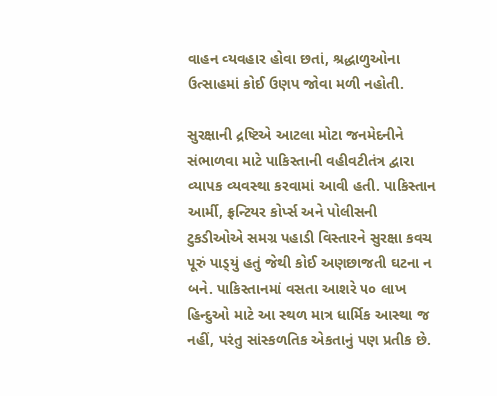વાહન વ્‍યવહાર હોવા છતાં, શ્રદ્ધાળુઓના ઉત્‍સાહમાં કોઈ ઉણપ જોવા મળી નહોતી.

સુરક્ષાની દ્રષ્ટિએ આટલા મોટા જનમેદનીને સંભાળવા માટે પાકિસ્‍તાની વહીવટીતંત્ર દ્વારા વ્‍યાપક વ્‍યવસ્‍થા કરવામાં આવી હતી. પાકિસ્‍તાન આર્મી, ફ્રન્‍ટિયર કોર્પ્‍સ અને પોલીસની ટુકડીઓએ સમગ્ર પહાડી વિસ્‍તારને સુરક્ષા કવચ પૂરું પાડ્‍યું હતું જેથી કોઈ અણછાજતી ઘટના ન બને. પાકિસ્‍તાનમાં વસતા આશરે ૫૦ લાખ હિન્‍દુઓ માટે આ સ્‍થળ માત્ર ધાર્મિક આસ્‍થા જ નહીં, પરંતુ સાંસ્‍કળતિક એકતાનું પણ પ્રતીક છે.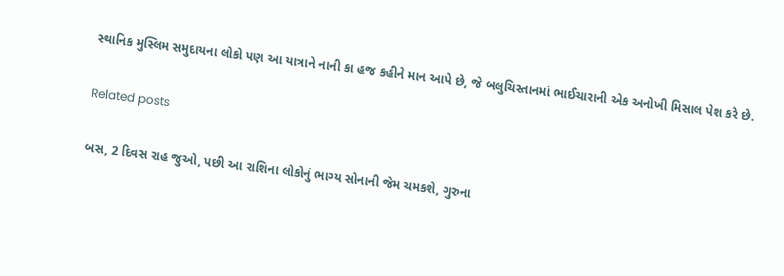સ્‍થાનિક મુસ્‍લિમ સમુદાયના લોકો પણ આ યાત્રાને નાની કા હજ કહીને માન આપે છે, જે બલુચિસ્‍તાનમાં ભાઈચારાની એક અનોખી મિસાલ પેશ કરે છે.

Related posts

બસ, 2 દિવસ રાહ જુઓ, પછી આ રાશિના લોકોનું ભાગ્ય સોનાની જેમ ચમકશે, ગુરુના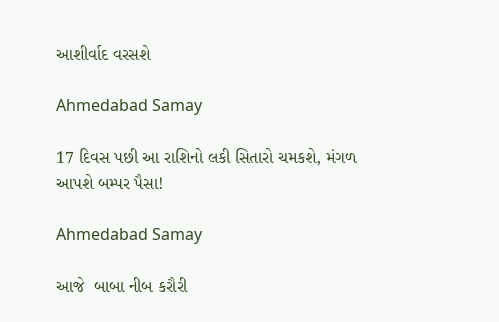આશીર્વાદ વરસશે

Ahmedabad Samay

17 દિવસ પછી આ રાશિનો લકી સિતારો ચમકશે, મંગળ આપશે બમ્પર પૈસા!

Ahmedabad Samay

આજે  બાબા નીબ કરૌરી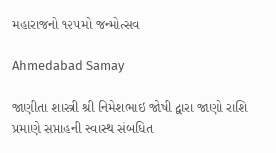મહારાજનો ૧૨૫મો જન્મોત્સવ

Ahmedabad Samay

જાણીતા શાસ્ત્રી શ્રી નિમેશભાઇ જોષી દ્વારા જાણો રાશિ પ્રમાણે સપ્તાહની સ્વાસ્થ સંબધિત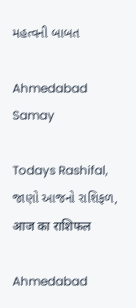મહત્વની બાબત

Ahmedabad Samay

Todays Rashifal, જાણો આજનો રાશિફળ, आज का राशिफल

Ahmedabad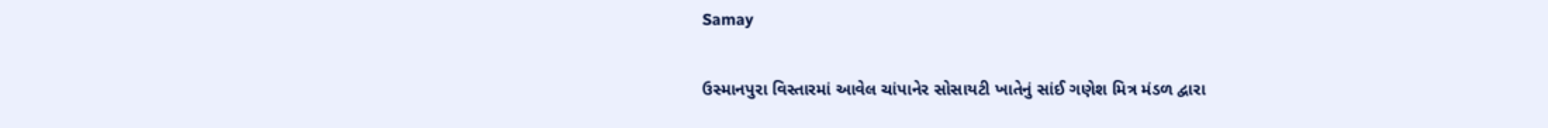Samay

ઉસ્માનપુરા વિસ્તારમાં આવેલ ચાંપાનેર સોસાયટી ખાતેનું સાંઈ ગણેશ મિત્ર મંડળ દ્વારા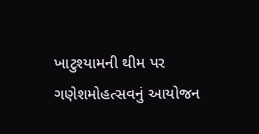ખાટુશ્યામની થીમ પર ગણેશમોહત્સવનું આયોજન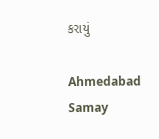કરાયું

Ahmedabad Samay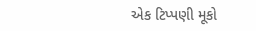એક ટિપ્પણી મૂકો